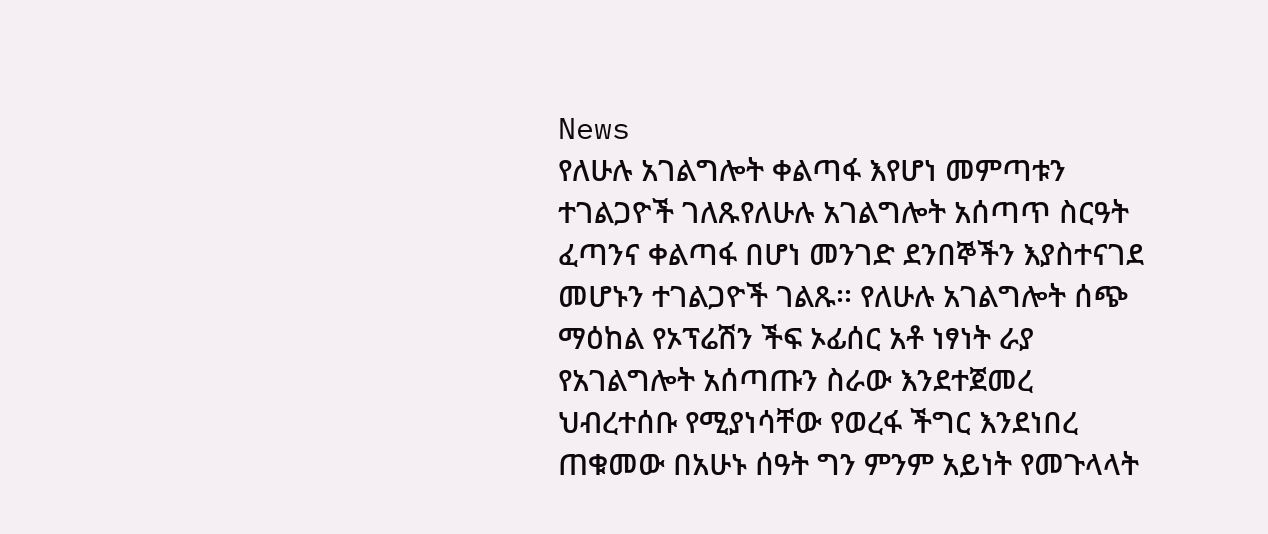News
የለሁሉ አገልግሎት ቀልጣፋ እየሆነ መምጣቱን ተገልጋዮች ገለጹየለሁሉ አገልግሎት አሰጣጥ ስርዓት ፈጣንና ቀልጣፋ በሆነ መንገድ ደንበኞችን እያስተናገደ መሆኑን ተገልጋዮች ገልጹ፡፡ የለሁሉ አገልግሎት ሰጭ ማዕከል የኦፕሬሽን ችፍ ኦፊሰር አቶ ነፃነት ራያ የአገልግሎት አሰጣጡን ስራው እንደተጀመረ ህብረተሰቡ የሚያነሳቸው የወረፋ ችግር እንደነበረ ጠቁመው በአሁኑ ሰዓት ግን ምንም አይነት የመጉላላት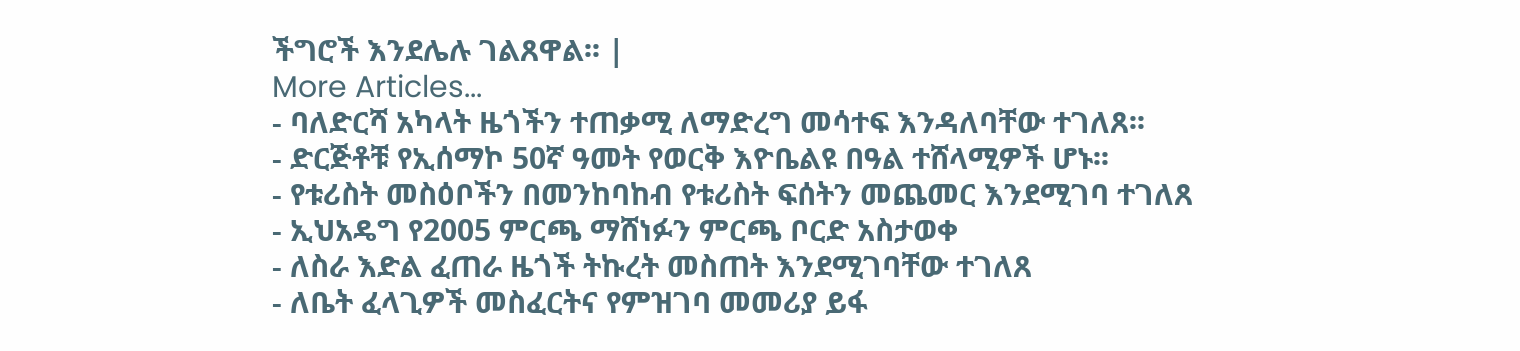ችግሮች እንደሌሉ ገልጸዋል፡፡ |
More Articles...
- ባለድርሻ አካላት ዜጎችን ተጠቃሚ ለማድረግ መሳተፍ እንዳለባቸው ተገለጸ፡፡
- ድርጅቶቹ የኢሰማኮ 50ኛ ዓመት የወርቅ እዮቤልዩ በዓል ተሸላሚዎች ሆኑ፡፡
- የቱሪስት መስዕቦችን በመንከባከብ የቱሪስት ፍሰትን መጨመር እንደሚገባ ተገለጸ
- ኢህአዴግ የ2005 ምርጫ ማሸነፉን ምርጫ ቦርድ አስታወቀ
- ለስራ እድል ፈጠራ ዜጎች ትኩረት መስጠት እንደሚገባቸው ተገለጸ
- ለቤት ፈላጊዎች መስፈርትና የምዝገባ መመሪያ ይፋ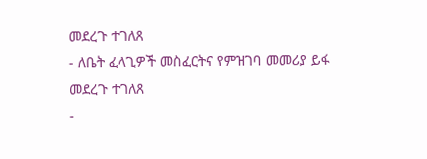መደረጉ ተገለጸ
- ለቤት ፈላጊዎች መስፈርትና የምዝገባ መመሪያ ይፋ መደረጉ ተገለጸ
-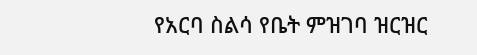የአርባ ስልሳ የቤት ምዝገባ ዝርዝር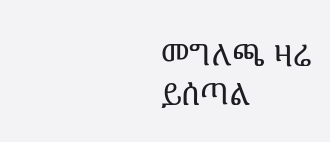መግለጫ ዛሬ ይሰጣል